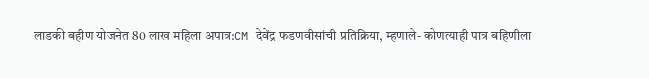लाडकी बहीण योजनेत 80 लाख महिला अपात्र:CM देवेंद्र फडणवीसांची प्रतिक्रिया, म्हणाले- कोणत्याही पात्र बहिणीला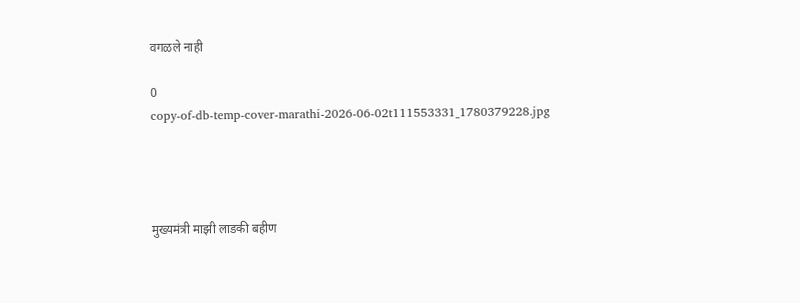वगळले नाही

0
copy-of-db-temp-cover-marathi-2026-06-02t111553331_1780379228.jpg




मुख्यमंत्री माझी लाडकी बहीण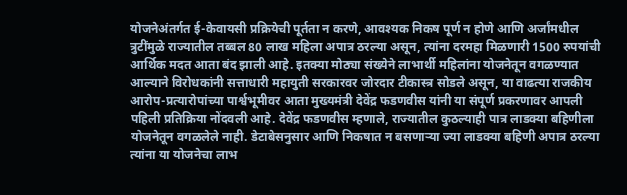योजनेअंतर्गत ई-केवायसी प्रक्रियेची पूर्तता न करणे, आवश्यक निकष पूर्ण न होणे आणि अर्जांमधील त्रुटींमुळे राज्यातील तब्बल 80 लाख महिला अपात्र ठरल्या असून, त्यांना दरमहा मिळणारी 1500 रुपयांची आर्थिक मदत आता बंद झाली आहे. इतक्या मोठ्या संख्येने लाभार्थी महिलांना योजनेतून वगळण्यात आल्याने विरोधकांनी सत्ताधारी महायुती सरकारवर जोरदार टीकास्त्र सोडले असून, या वाढत्या राजकीय आरोप-प्रत्यारोपांच्या पार्श्वभूमीवर आता मुख्यमंत्री देवेंद्र फडणवीस यांनी या संपूर्ण प्रकरणावर आपली पहिली प्रतिक्रिया नोंदवली आहे. देवेंद्र फडणवीस म्हणाले, राज्यातील कुठल्याही पात्र लाडक्या बहिणीला योजनेतून वगळलेले नाही. डेटाबेसनुसार आणि निकषात न बसणाऱ्या ज्या लाडक्या बहिणी अपात्र ठरल्या त्यांना या योजनेचा लाभ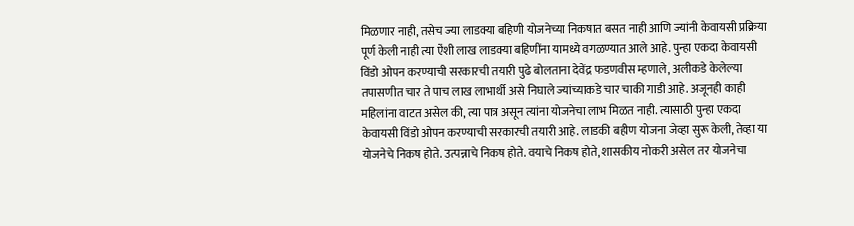मिळणार नाही, तसेच ज्या लाडक्या बहिणी योजनेच्या निकषात बसत नाही आणि ज्यांनी केवायसी प्रक्रिया पूर्ण केली नाही त्या ऐंशी लाख लाडक्या बहिणींना यामध्ये वगळण्यात आले आहे. पुन्हा एकदा केवायसी विंडो ओपन करण्याची सरकारची तयारी पुढे बोलताना देवेंद्र फडणवीस म्हणाले, अलीकडे केलेल्या तपासणीत चार ते पाच लाख लाभार्थी असे निघाले ज्यांच्याकडे चार चाकी गाडी आहे. अजूनही काही महिलांना वाटत असेल की, त्या पात्र असून त्यांना योजनेचा लाभ मिळत नाही. त्यासाठी पुन्हा एकदा केवायसी विंडो ओपन करण्याची सरकारची तयारी आहे. लाडकी बहीण योजना जेव्हा सुरू केली, तेव्हा या योजनेचे निकष होते. उत्पन्नाचे निकष होते. वयाचे निकष होते, शासकीय नोकरी असेल तर योजनेचा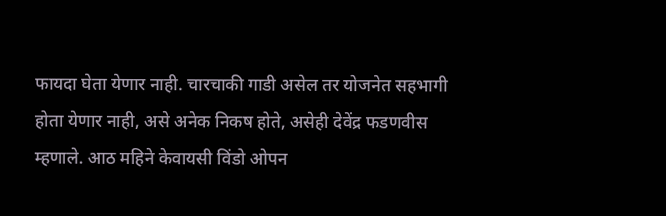फायदा घेता येणार नाही. चारचाकी गाडी असेल तर योजनेत सहभागी होता येणार नाही, असे अनेक निकष होते, असेही देवेंद्र फडणवीस म्हणाले. आठ महिने केवायसी विंडो ओपन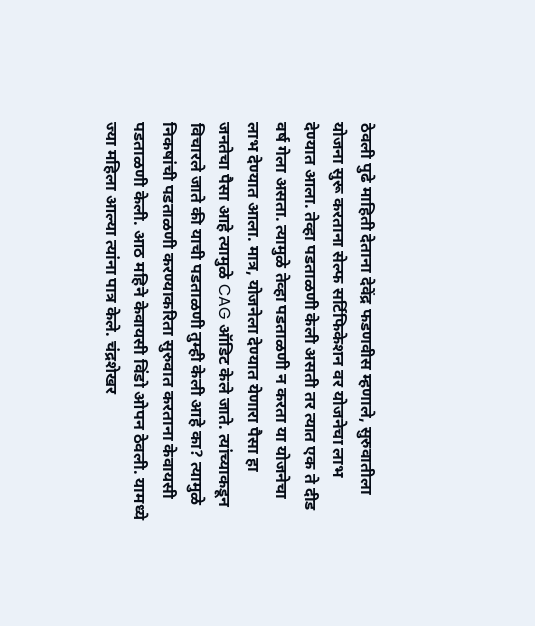ठेवली पुढे माहिती देताना देवेंद्र फडणवीस म्हणाले, सुरुवातीला योजना सुरू करताना सेल्फ सर्टिफिकेशन वर योजनेचा लाभ देण्यात आला. तेव्हा पडताळणी केली असती तर त्यात एक ते दीड वर्ष गेला असता. त्यामुळे तेव्हा पडताळणी न करता या योजनेचा लाभ देण्यात आला. मात्र, योजनेला देण्यात येणारा पैसा हा जनतेचा पैसा आहे त्यामुळे CAG ऑडिट केले जाते. त्यांच्याकडून विचारले जाते की याची पडताळणी तुम्ही केली आहे का? त्यामुळे निकषांची पडताळणी करण्याकरिता सुरुवात करताना केवायसी पडताळणी केली. आठ महिने केवायसी विंडो ओपन ठेवली. यामध्ये ज्या महिला आल्या त्यांना पात्र केले. चंद्रशेखर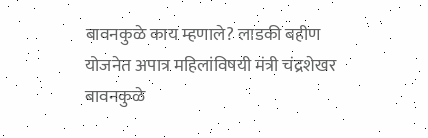बावनकुळे काय म्हणाले? लाडकी बहीण योजनेत अपात्र महिलांविषयी मंत्री चंद्रशेखर बावनकुळे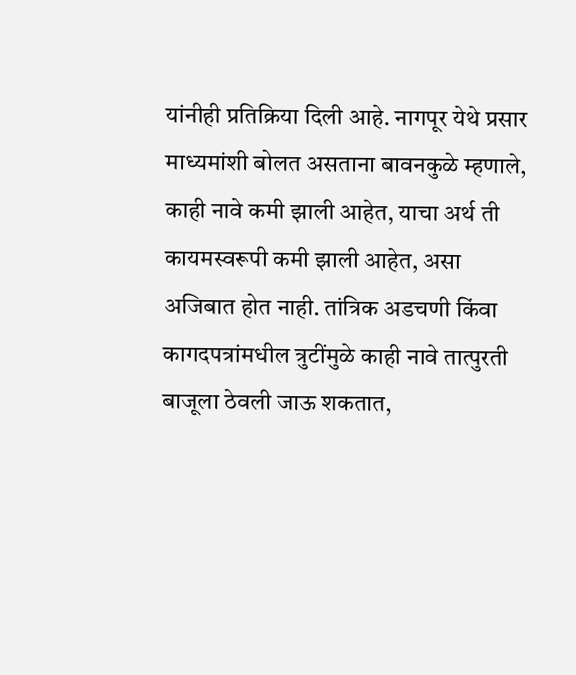यांनीही प्रतिक्रिया दिली आहे. नागपूर येथे प्रसार माध्यमांशी बोलत असताना बावनकुळे म्हणाले, काही नावे कमी झाली आहेत, याचा अर्थ ती कायमस्वरूपी कमी झाली आहेत, असा अजिबात होत नाही. तांत्रिक अडचणी किंवा कागदपत्रांमधील त्रुटींमुळे काही नावे तात्पुरती बाजूला ठेवली जाऊ शकतात,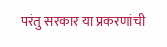परंतु सरकार या प्रकरणांची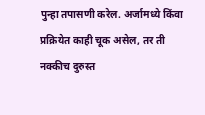पुन्हा तपासणी करेल. अर्जामध्ये किंवा प्रक्रियेत काही चूक असेल, तर ती नक्कीच दुरुस्त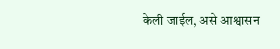केली जाईल, असे आश्वासन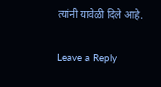त्यांनी यावेळी दिले आहे.

Leave a Reply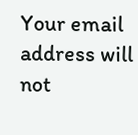Your email address will not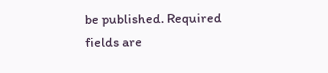be published. Required fields are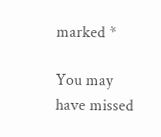marked *

You may have missed